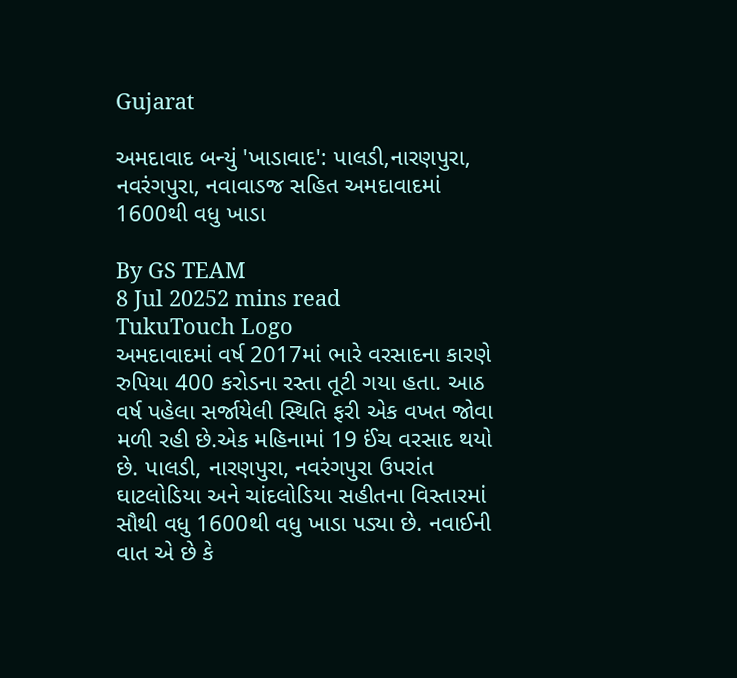Gujarat

અમદાવાદ બન્યું 'ખાડાવાદ': પાલડી,નારણપુરા, નવરંગપુરા, નવાવાડજ સહિત અમદાવાદમાં 1600થી વધુ ખાડા

By GS TEAM
8 Jul 20252 mins read
TukuTouch Logo
અમદાવાદમાં વર્ષ 2017માં ભારે વરસાદના કારણે રુપિયા 400 કરોડના રસ્તા તૂટી ગયા હતા. આઠ વર્ષ પહેલા સર્જાયેલી સ્થિતિ ફરી એક વખત જોવા મળી રહી છે.એક મહિનામાં 19 ઈંચ વરસાદ થયો છે. પાલડી, નારણપુરા, નવરંગપુરા ઉપરાંત ઘાટલોડિયા અને ચાંદલોડિયા સહીતના વિસ્તારમાં સૌથી વધુ 1600થી વધુ ખાડા પડ્યા છે. નવાઈની વાત એ છે કે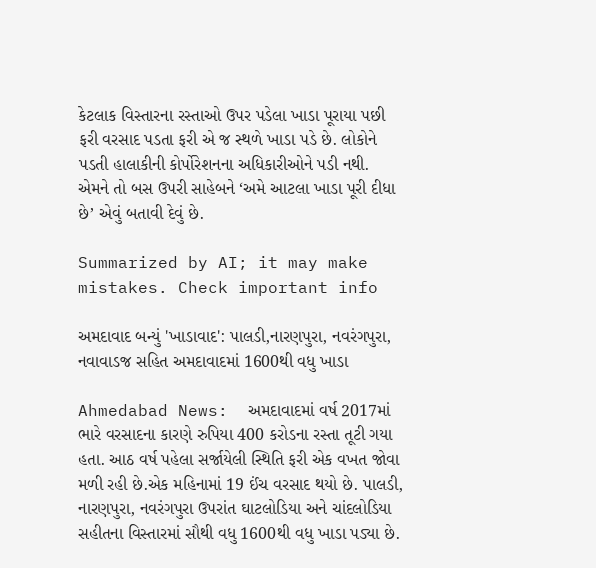કેટલાક વિસ્તારના રસ્તાઓ ઉપર પડેલા ખાડા પૂરાયા પછી ફરી વરસાદ પડતા ફરી એ જ સ્થળે ખાડા પડે છે. લોકોને પડતી હાલાકીની કોર્પોરેશનના અધિકારીઓને પડી નથી. એમને તો બસ ઉપરી સાહેબને ‘અમે આટલા ખાડા પૂરી દીધા છે’ એવું બતાવી દેવું છે.

Summarized by AI; it may make mistakes. Check important info

અમદાવાદ બન્યું 'ખાડાવાદ': પાલડી,નારણપુરા, નવરંગપુરા, નવાવાડજ સહિત અમદાવાદમાં 1600થી વધુ ખાડા

Ahmedabad News:  અમદાવાદમાં વર્ષ 2017માં ભારે વરસાદના કારણે રુપિયા 400 કરોડના રસ્તા તૂટી ગયા હતા. આઠ વર્ષ પહેલા સર્જાયેલી સ્થિતિ ફરી એક વખત જોવા મળી રહી છે.એક મહિનામાં 19 ઈંચ વરસાદ થયો છે. પાલડી, નારણપુરા, નવરંગપુરા ઉપરાંત ઘાટલોડિયા અને ચાંદલોડિયા સહીતના વિસ્તારમાં સૌથી વધુ 1600થી વધુ ખાડા પડ્યા છે.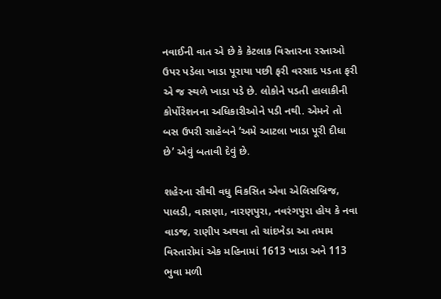નવાઈની વાત એ છે કે કેટલાક વિસ્તારના રસ્તાઓ ઉપર પડેલા ખાડા પૂરાયા પછી ફરી વરસાદ પડતા ફરી એ જ સ્થળે ખાડા પડે છે. લોકોને પડતી હાલાકીની કોર્પોરેશનના અધિકારીઓને પડી નથી. એમને તો બસ ઉપરી સાહેબને ‘અમે આટલા ખાડા પૂરી દીધા છે’ એવું બતાવી દેવું છે.

શહેરના સૌથી વધુ વિકસિત એવા એલિસબ્રિજ, પાલડી, વાસણા, નારણપુરા, નવરંગપુરા હોય કે નવા વાડજ, રાણીપ અથવા તો ચાંદખેડા આ તમામ વિસ્તારોમાં એક મહિનામાં 1613 ખાડા અને 113 ભુવા મળી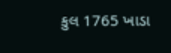કુલ 1765 ખાડા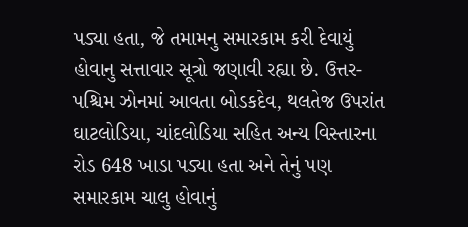પડ્યા હતા, જે તમામનુ સમારકામ કરી દેવાયું હોવાનુ સત્તાવાર સૂત્રો જણાવી રહ્યા છે. ઉત્તર-પશ્ચિમ ઝોનમાં આવતા બોડકદેવ, થલતેજ ઉપરાંત ઘાટલોડિયા, ચાંદલોડિયા સહિત અન્ય વિસ્તારના રોડ 648 ખાડા પડ્યા હતા અને તેનું પણ સમારકામ ચાલુ હોવાનું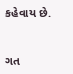કહેવાય છે.


ગત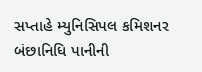સપ્તાહે મ્યુનિસિપલ કમિશનર બંછાનિધિ પાનીની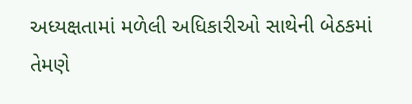અધ્યક્ષતામાં મળેલી અધિકારીઓ સાથેની બેઠકમાં તેમણે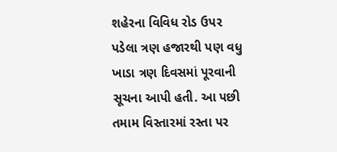શહેરના વિવિધ રોડ ઉપર પડેલા ત્રણ હજારથી પણ વધુ ખાડા ત્રણ દિવસમાં પૂરવાની સૂચના આપી હતી. આ પછી તમામ વિસ્તારમાં રસ્તા પર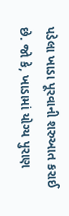પડેલા ખાડા પૂરવાની શરુઆત કરાઈ છે. જો કે, ખાડામાં યોગ્ય પુરાણ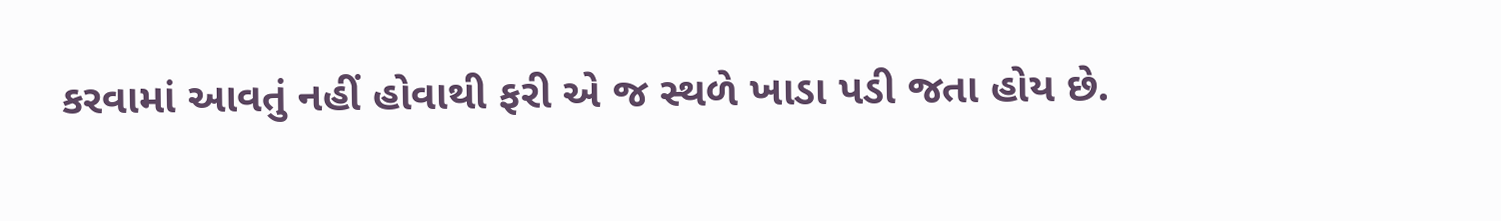કરવામાં આવતું નહીં હોવાથી ફરી એ જ સ્થળે ખાડા પડી જતા હોય છે.